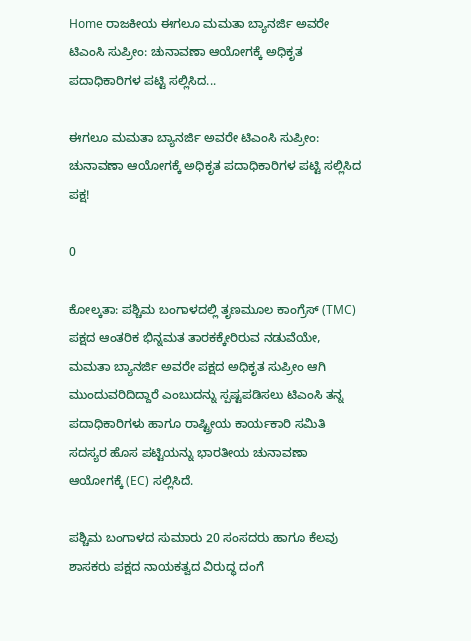Home ರಾಜಕೀಯ ಈಗಲೂ ಮಮತಾ ಬ್ಯಾನರ್ಜಿ ಅವರೇ ಟಿಎಂಸಿ ಸುಪ್ರೀಂ: ಚುನಾವಣಾ ಆಯೋಗಕ್ಕೆ ಅಧಿಕೃತ ಪದಾಧಿಕಾರಿಗಳ ಪಟ್ಟಿ ಸಲ್ಲಿಸಿದ...

ಈಗಲೂ ಮಮತಾ ಬ್ಯಾನರ್ಜಿ ಅವರೇ ಟಿಎಂಸಿ ಸುಪ್ರೀಂ: ಚುನಾವಣಾ ಆಯೋಗಕ್ಕೆ ಅಧಿಕೃತ ಪದಾಧಿಕಾರಿಗಳ ಪಟ್ಟಿ ಸಲ್ಲಿಸಿದ ಪಕ್ಷ!

0

ಕೋಲ್ಕತಾ: ಪಶ್ಚಿಮ ಬಂಗಾಳದಲ್ಲಿ ತೃಣಮೂಲ ಕಾಂಗ್ರೆಸ್ (TMC) ಪಕ್ಷದ ಆಂತರಿಕ ಭಿನ್ನಮತ ತಾರಕಕ್ಕೇರಿರುವ ನಡುವೆಯೇ, ಮಮತಾ ಬ್ಯಾನರ್ಜಿ ಅವರೇ ಪಕ್ಷದ ಅಧಿಕೃತ ಸುಪ್ರೀಂ ಆಗಿ ಮುಂದುವರಿದಿದ್ದಾರೆ ಎಂಬುದನ್ನು ಸ್ಪಷ್ಟಪಡಿಸಲು ಟಿಎಂಸಿ ತನ್ನ ಪದಾಧಿಕಾರಿಗಳು ಹಾಗೂ ರಾಷ್ಟ್ರೀಯ ಕಾರ್ಯಕಾರಿ ಸಮಿತಿ ಸದಸ್ಯರ ಹೊಸ ಪಟ್ಟಿಯನ್ನು ಭಾರತೀಯ ಚುನಾವಣಾ ಆಯೋಗಕ್ಕೆ (EC) ಸಲ್ಲಿಸಿದೆ.

ಪಶ್ಚಿಮ ಬಂಗಾಳದ ಸುಮಾರು 20 ಸಂಸದರು ಹಾಗೂ ಕೆಲವು ಶಾಸಕರು ಪಕ್ಷದ ನಾಯಕತ್ವದ ವಿರುದ್ಧ ದಂಗೆ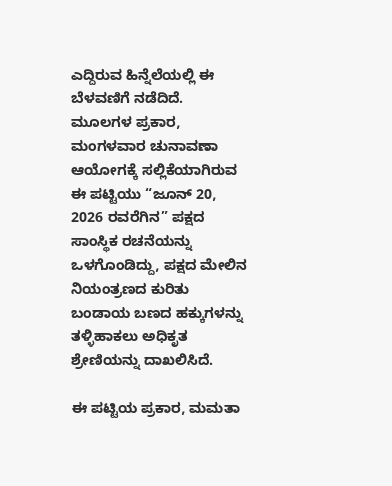ಎದ್ದಿರುವ ಹಿನ್ನೆಲೆಯಲ್ಲಿ ಈ ಬೆಳವಣಿಗೆ ನಡೆದಿದೆ. ಮೂಲಗಳ ಪ್ರಕಾರ, ಮಂಗಳವಾರ ಚುನಾವಣಾ ಆಯೋಗಕ್ಕೆ ಸಲ್ಲಿಕೆಯಾಗಿರುವ ಈ ಪಟ್ಟಿಯು “ಜೂನ್ 20, 2026 ರವರೆಗಿನ” ಪಕ್ಷದ ಸಾಂಸ್ಥಿಕ ರಚನೆಯನ್ನು ಒಳಗೊಂಡಿದ್ದು, ಪಕ್ಷದ ಮೇಲಿನ ನಿಯಂತ್ರಣದ ಕುರಿತು ಬಂಡಾಯ ಬಣದ ಹಕ್ಕುಗಳನ್ನು ತಳ್ಳಿಹಾಕಲು ಅಧಿಕೃತ ಶ್ರೇಣಿಯನ್ನು ದಾಖಲಿಸಿದೆ.

ಈ ಪಟ್ಟಿಯ ಪ್ರಕಾರ, ಮಮತಾ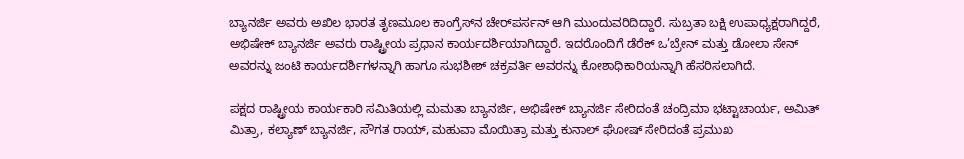ಬ್ಯಾನರ್ಜಿ ಅವರು ಅಖಿಲ ಭಾರತ ತೃಣಮೂಲ ಕಾಂಗ್ರೆಸ್‌ನ ಚೇರ್‌ಪರ್ಸನ್ ಆಗಿ ಮುಂದುವರಿದಿದ್ದಾರೆ. ಸುಬ್ರತಾ ಬಕ್ಷಿ ಉಪಾಧ್ಯಕ್ಷರಾಗಿದ್ದರೆ, ಅಭಿಷೇಕ್ ಬ್ಯಾನರ್ಜಿ ಅವರು ರಾಷ್ಟ್ರೀಯ ಪ್ರಧಾನ ಕಾರ್ಯದರ್ಶಿಯಾಗಿದ್ದಾರೆ. ಇದರೊಂದಿಗೆ ಡೆರೆಕ್ ಒ’ಬ್ರೇನ್ ಮತ್ತು ಡೋಲಾ ಸೇನ್ ಅವರನ್ನು ಜಂಟಿ ಕಾರ್ಯದರ್ಶಿಗಳನ್ನಾಗಿ ಹಾಗೂ ಸುಭಶೀಶ್ ಚಕ್ರವರ್ತಿ ಅವರನ್ನು ಕೋಶಾಧಿಕಾರಿಯನ್ನಾಗಿ ಹೆಸರಿಸಲಾಗಿದೆ.

ಪಕ್ಷದ ರಾಷ್ಟ್ರೀಯ ಕಾರ್ಯಕಾರಿ ಸಮಿತಿಯಲ್ಲಿ ಮಮತಾ ಬ್ಯಾನರ್ಜಿ, ಅಭಿಷೇಕ್ ಬ್ಯಾನರ್ಜಿ ಸೇರಿದಂತೆ ಚಂದ್ರಿಮಾ ಭಟ್ಟಾಚಾರ್ಯ, ಅಮಿತ್ ಮಿತ್ರಾ, ಕಲ್ಯಾಣ್ ಬ್ಯಾನರ್ಜಿ, ಸೌಗತ ರಾಯ್, ಮಹುವಾ ಮೊಯಿತ್ರಾ ಮತ್ತು ಕುನಾಲ್ ಘೋಷ್ ಸೇರಿದಂತೆ ಪ್ರಮುಖ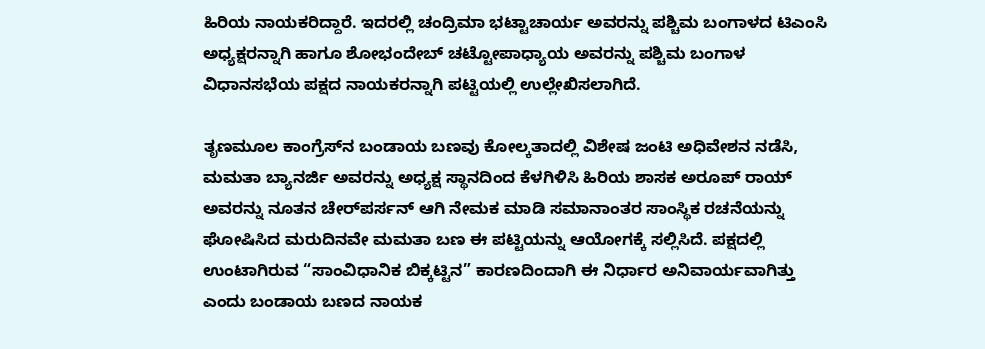ಹಿರಿಯ ನಾಯಕರಿದ್ದಾರೆ. ಇದರಲ್ಲಿ ಚಂದ್ರಿಮಾ ಭಟ್ಟಾಚಾರ್ಯ ಅವರನ್ನು ಪಶ್ಚಿಮ ಬಂಗಾಳದ ಟಿಎಂಸಿ ಅಧ್ಯಕ್ಷರನ್ನಾಗಿ ಹಾಗೂ ಶೋಭಂದೇಬ್ ಚಟ್ಟೋಪಾಧ್ಯಾಯ ಅವರನ್ನು ಪಶ್ಚಿಮ ಬಂಗಾಳ ವಿಧಾನಸಭೆಯ ಪಕ್ಷದ ನಾಯಕರನ್ನಾಗಿ ಪಟ್ಟಿಯಲ್ಲಿ ಉಲ್ಲೇಖಿಸಲಾಗಿದೆ.

ತೃಣಮೂಲ ಕಾಂಗ್ರೆಸ್‌ನ ಬಂಡಾಯ ಬಣವು ಕೋಲ್ಕತಾದಲ್ಲಿ ವಿಶೇಷ ಜಂಟಿ ಅಧಿವೇಶನ ನಡೆಸಿ, ಮಮತಾ ಬ್ಯಾನರ್ಜಿ ಅವರನ್ನು ಅಧ್ಯಕ್ಷ ಸ್ಥಾನದಿಂದ ಕೆಳಗಿಳಿಸಿ ಹಿರಿಯ ಶಾಸಕ ಅರೂಪ್ ರಾಯ್ ಅವರನ್ನು ನೂತನ ಚೇರ್‌ಪರ್ಸನ್ ಆಗಿ ನೇಮಕ ಮಾಡಿ ಸಮಾನಾಂತರ ಸಾಂಸ್ಥಿಕ ರಚನೆಯನ್ನು ಘೋಷಿಸಿದ ಮರುದಿನವೇ ಮಮತಾ ಬಣ ಈ ಪಟ್ಟಿಯನ್ನು ಆಯೋಗಕ್ಕೆ ಸಲ್ಲಿಸಿದೆ. ಪಕ್ಷದಲ್ಲಿ ಉಂಟಾಗಿರುವ “ಸಾಂವಿಧಾನಿಕ ಬಿಕ್ಕಟ್ಟಿನ” ಕಾರಣದಿಂದಾಗಿ ಈ ನಿರ್ಧಾರ ಅನಿವಾರ್ಯವಾಗಿತ್ತು ಎಂದು ಬಂಡಾಯ ಬಣದ ನಾಯಕ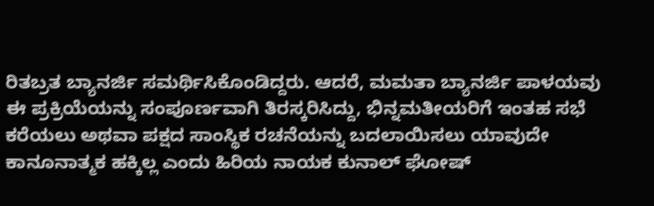ರಿತಬ್ರತ ಬ್ಯಾನರ್ಜಿ ಸಮರ್ಥಿಸಿಕೊಂಡಿದ್ದರು. ಆದರೆ, ಮಮತಾ ಬ್ಯಾನರ್ಜಿ ಪಾಳಯವು ಈ ಪ್ರಕ್ರಿಯೆಯನ್ನು ಸಂಪೂರ್ಣವಾಗಿ ತಿರಸ್ಕರಿಸಿದ್ದು, ಭಿನ್ನಮತೀಯರಿಗೆ ಇಂತಹ ಸಭೆ ಕರೆಯಲು ಅಥವಾ ಪಕ್ಷದ ಸಾಂಸ್ಥಿಕ ರಚನೆಯನ್ನು ಬದಲಾಯಿಸಲು ಯಾವುದೇ ಕಾನೂನಾತ್ಮಕ ಹಕ್ಕಿಲ್ಲ ಎಂದು ಹಿರಿಯ ನಾಯಕ ಕುನಾಲ್ ಘೋಷ್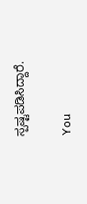ಸ್ಪಷ್ಟಪಡಿಸಿದ್ದಾರೆ.

You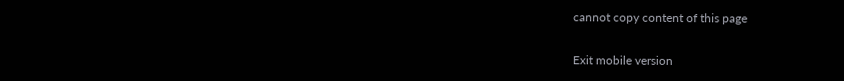cannot copy content of this page

Exit mobile version